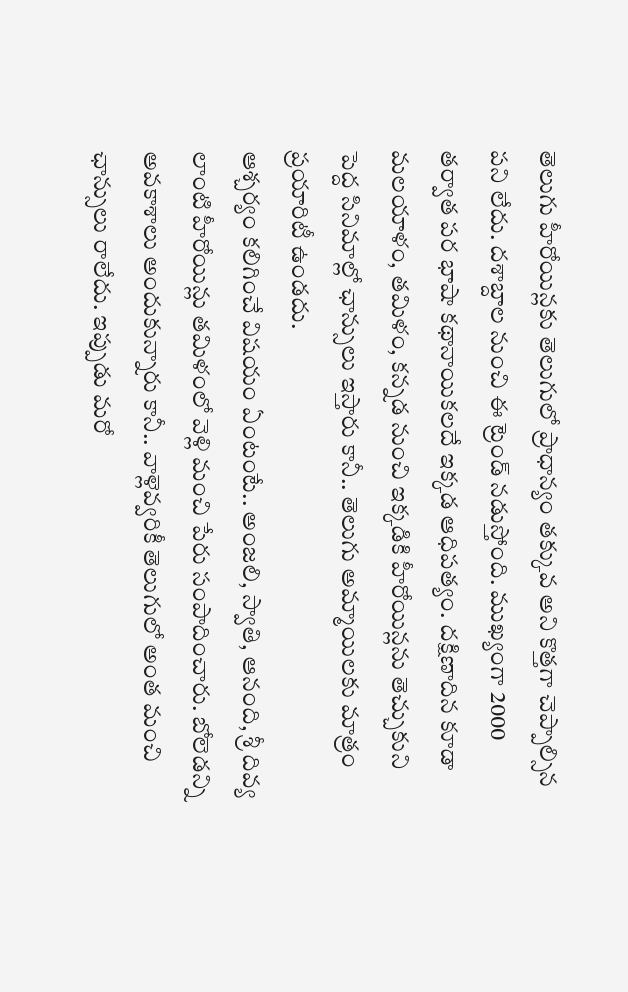తెలుగు హీరోయిన్లకు తెలుగులో ప్రాధాన్యం తక్కువ అని కొత్తగా చెప్పాల్సిన పని లేదు. దశాబ్దాల నుంచి ఈ ట్రెండ్ నడుస్తోంది. ముఖ్యంగా 2000 తర్వాత పర భాషా కథానాయికలదే ఇక్కడ ఆధిపత్యం. దక్షిణాదిన కూడా మలయాళం, తమిళం, కన్నడ నుంచి ఇక్కడికి హీరోయిన్లను తెచ్చుకుని పెద్ద సినిమాల్లో ఛాన్సులు ఇస్తారు కానీ.. తెలుగు అమ్మాయిలకు మాత్రం ప్రయారిటీ ఉండదు.
ఆశ్చర్యం కలిగించే విషయం ఏంటంటే.. అంజలి, స్వాతి, ఆనంది, శ్రీ దివ్య లాంటి హీరోయిన్లు తమిళంలో వెళ్లి మంచి పేరు సంపాదించారు. బోలెడన్ని అవకాశాలు అందుకున్నారు కానీ.. వాళ్లెవ్వరికీ తెలుగులో అంత మంచి ఛాన్సులు రాలేదు. ఇప్పుడు మరో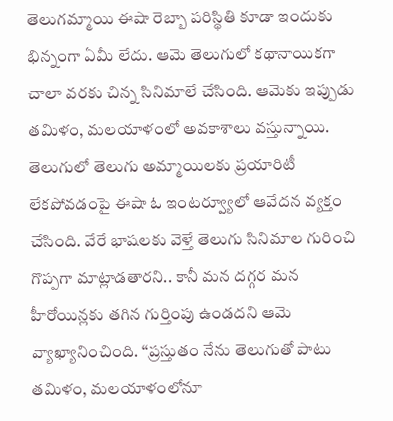తెలుగమ్మాయి ఈషా రెబ్బా పరిస్థితి కూడా ఇందుకు భిన్నంగా ఏమీ లేదు. ఆమె తెలుగులో కథానాయికగా చాలా వరకు చిన్న సినిమాలే చేసింది. ఆమెకు ఇప్పుడు తమిళం, మలయాళంలో అవకాశాలు వస్తున్నాయి.
తెలుగులో తెలుగు అమ్మాయిలకు ప్రయారిటీ లేకపోవడంపై ఈషా ఓ ఇంటర్వ్యూలో ఆవేదన వ్యక్తం చేసింది. వేరే భాషలకు వెళ్తే తెలుగు సినిమాల గురించి గొప్పగా మాట్లాడతారని.. కానీ మన దగ్గర మన హీరోయిన్లకు తగిన గుర్తింపు ఉండదని ఆమె వ్యాఖ్యానించింది. ‘‘ప్రస్తుతం నేను తెలుగుతో పాటు తమిళం, మలయాళంలోనూ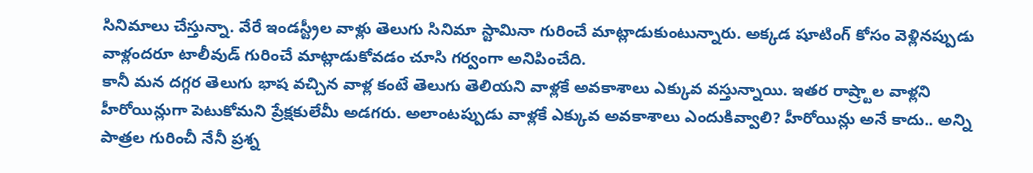సినిమాలు చేస్తున్నా. వేరే ఇండస్ట్రీల వాళ్లు తెలుగు సినిమా స్టామినా గురించే మాట్లాడుకుంటున్నారు. అక్కడ షూటింగ్ కోసం వెళ్లినప్పుడు వాళ్లందరూ టాలీవుడ్ గురించే మాట్లాడుకోవడం చూసి గర్వంగా అనిపించేది.
కానీ మన దగ్గర తెలుగు భాష వచ్చిన వాళ్ల కంటే తెలుగు తెలియని వాళ్లకే అవకాశాలు ఎక్కువ వస్తున్నాయి. ఇతర రాష్ర్టాల వాళ్లని హీరోయిన్లుగా పెటుకోమని ప్రేక్షకులేమీ అడగరు. అలాంటప్పుడు వాళ్లకే ఎక్కువ అవకాశాలు ఎందుకివ్వాలి? హీరోయిన్లు అనే కాదు.. అన్ని పాత్రల గురించీ నేనీ ప్రశ్న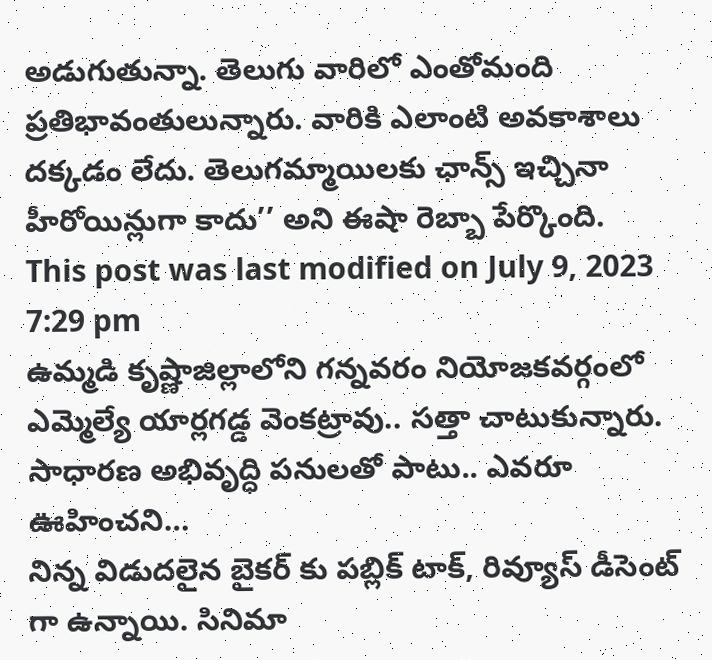అడుగుతున్నా. తెలుగు వారిలో ఎంతోమంది ప్రతిభావంతులున్నారు. వారికి ఎలాంటి అవకాశాలు దక్కడం లేదు. తెలుగమ్మాయిలకు ఛాన్స్ ఇచ్చినా హీరోయిన్లుగా కాదు’’ అని ఈషా రెబ్బా పేర్కొంది.
This post was last modified on July 9, 2023 7:29 pm
ఉమ్మడి కృష్ణాజిల్లాలోని గన్నవరం నియోజకవర్గంలో ఎమ్మెల్యే యార్లగడ్డ వెంకట్రావు.. సత్తా చాటుకున్నారు. సాధారణ అభివృద్ధి పనులతో పాటు.. ఎవరూ ఊహించని…
నిన్న విడుదలైన బైకర్ కు పబ్లిక్ టాక్, రివ్యూస్ డీసెంట్ గా ఉన్నాయి. సినిమా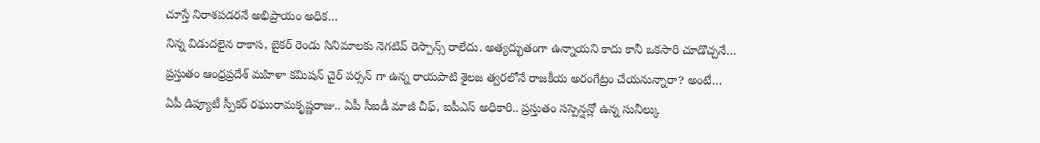చూస్తే నిరాశపడరనే అభిప్రాయం అధిక…
నిన్న విడుదలైన రాకాస, బైకర్ రెండు సినిమాలకు నెగటివ్ రెస్పాన్స్ రాలేదు. అత్యద్భుతంగా ఉన్నాయని కాదు కానీ ఒకసారి చూడొచ్చనే…
ప్రస్తుతం ఆంధ్రప్రదేశ్ మహిళా కమిషన్ చైర్ పర్సన్ గా ఉన్న రాయపాటి శైలజ త్వరలోనే రాజకీయ అరంగేట్రం చేయనున్నారా? అంటే…
ఏపీ డిప్యూటీ స్పీకర్ రఘురామకృష్ణరాజు.. ఏపీ సీఐడీ మాజీ చీఫ్, ఐపీఎస్ అధికారి.. ప్రస్తుతం సస్పెన్షన్లో ఉన్న సునీల్కు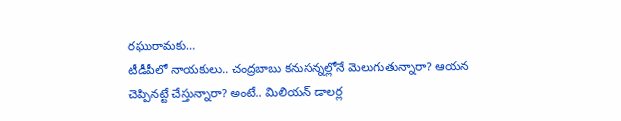రఘురామకు…
టీడీపీలో నాయకులు.. చంద్రబాబు కనుసన్నల్లోనే మెలుగుతున్నారా? ఆయన చెప్పినట్టే చేస్తున్నారా? అంటే.. మిలియన్ డాలర్ల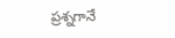ప్రశ్నగానే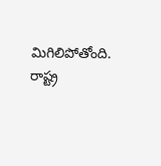మిగిలిపోతోంది. రాష్ట్ర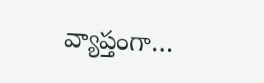వ్యాప్తంగా…